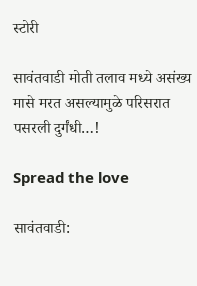स्टोरी

सावंतवाडी मोती तलाव मध्ये असंख्य मासे मरत असल्यामुळे परिसरात पसरली दुर्गंधी…!

Spread the love

सावंतवाडी: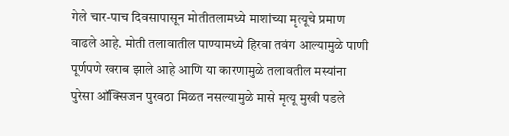गेले चार-पाच दिवसापासून मोतीतलामध्ये माशांच्या मृत्यूचे प्रमाण वाढले आहे. मोती तलावातील पाण्यामध्ये हिरवा तवंग आल्यामुळे पाणी पूर्णपणे खराब झाले आहे आणि या कारणामुळे तलावतील मस्यांना पुरेसा ऑक्सिजन पुरवठा मिळत नसल्यामुळे मासे मृत्यू मुखी पडले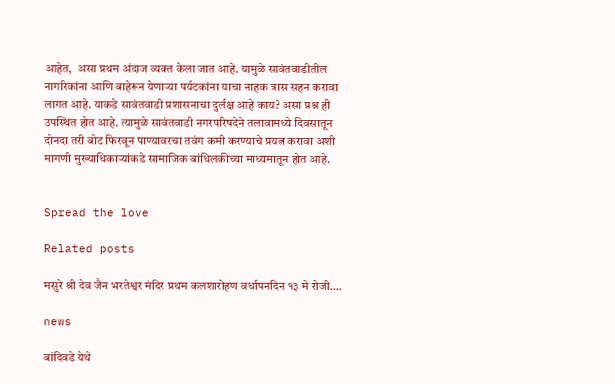आहेत,  असा प्रथम अंदाज व्यक्त केला जात आहे. यामुळे सावंतवाडीतील नागरिकांना आणि बाहेरून येणाऱ्या पर्यटकांना याचा नाहक त्रास सहन करावा लागत आहे. याकडे सावंतवाडी प्रशासनाचा दुर्लक्ष आहे काय? असा प्रश्न ही उपस्थित होत आहे. त्यामुळे सावंतवाडी नगरपरिषदेने तलावामध्ये दिवसातून दोनदा तरी बोट फिरवून पाण्यावरचा तवंग कमी करण्याचे प्रयत्न करावा अशी मागणी मुख्याधिकाऱ्यांकडे सामाजिक बांधिलकीच्या माध्यमातून होत आहे.


Spread the love

Related posts

मसुरे श्री देव जैन भरतेश्वर मंदिर प्रथम कलशारोहण वर्धापनदिन १३ मे रोजी….

news

बांदिवडे येथे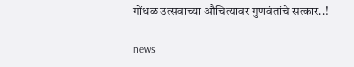गोंधळ उत्सवाच्या औचित्यावर गुणवंतांचे सत्कार..!

news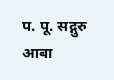प. पू. सद्गुरु आबा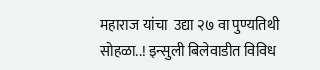महाराज यांचा  उद्या २७ वा पुण्यतिथी सोहळा..! इन्सुली बिलेवाडीत विविध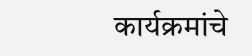कार्यक्रमांचे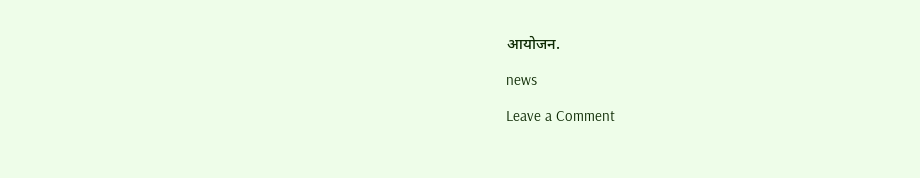आयोजन.

news

Leave a Comment